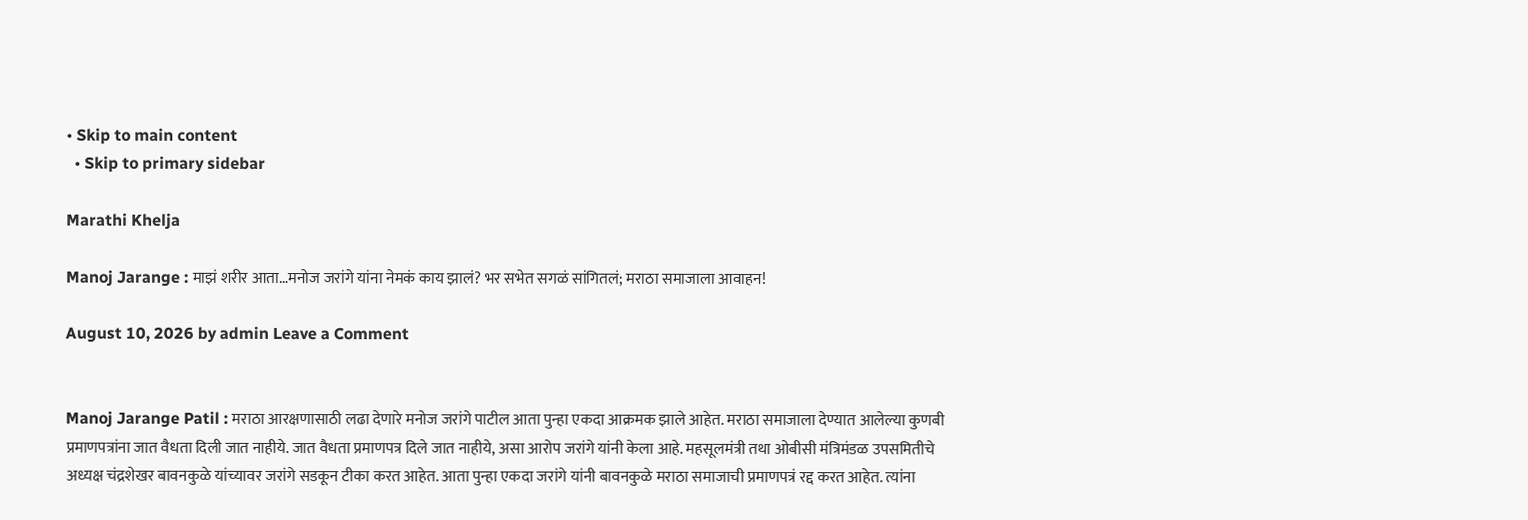• Skip to main content
  • Skip to primary sidebar

Marathi Khelja

Manoj Jarange : माझं शरीर आता…मनोज जरांगे यांना नेमकं काय झालं? भर सभेत सगळं सांगितलं; मराठा समाजाला आवाहन!

August 10, 2026 by admin Leave a Comment


Manoj Jarange Patil : मराठा आरक्षणासाठी लढा देणारे मनोज जरांगे पाटील आता पुन्हा एकदा आक्रमक झाले आहेत. मराठा समाजाला देण्यात आलेल्या कुणबी प्रमाणपत्रांना जात वैधता दिली जात नाहीये. जात वैधता प्रमाणपत्र दिले जात नाहीये, असा आरोप जरांगे यांनी केला आहे. महसूलमंत्री तथा ओबीसी मंत्रिमंडळ उपसमितीचे अध्यक्ष चंद्रशेखर बावनकुळे यांच्यावर जरांगे सडकून टीका करत आहेत. आता पुन्हा एकदा जरांगे यांनी बावनकुळे मराठा समाजाची प्रमाणपत्रं रद्द करत आहेत. त्यांना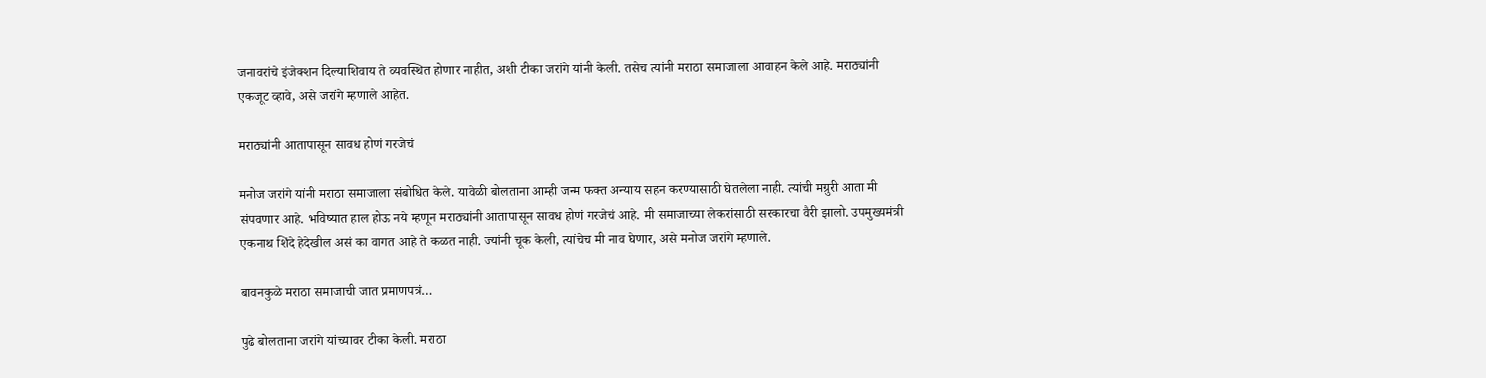जनावरांचे इंजेक्शन दिल्याशिवाय ते व्यवस्थित होणार नाहीत, अशी टीका जरांगे यांनी केली. तसेच त्यांनी मराठा समाजाला आवाहन केले आहे. मराठ्यांनी एकजूट व्हावे, असे जरांगे म्हणाले आहेत.

मराठ्यांनी आतापासून सावध होणं गरजेचं

मनोज जरांगे यांनी मराठा समाजाला संबोधित केले. यावेळी बोलताना आम्ही जन्म फक्त अन्याय सहन करण्यासाठी घेतलेला नाही. त्यांची मग्रुरी आता मी संपवणार आहे. भविष्यात हाल होऊ नये म्हणून मराठ्यांनी आतापासून सावध होणं गरजेचं आहे. मी समाजाच्या लेकरांसाठी सरकारचा वैरी झालो. उपमुख्यमंत्री एकनाथ शिंदे हेदेखील असं का वागत आहे ते कळत नाही. ज्यांनी चूक केली, त्यांचेच मी नाव घेणार, असे मनोज जरांगे म्हणाले.

बावनकुळे मराठा समाजाची जात प्रमाणपत्रं…

पुढे बोलताना जरांगे यांच्यावर टीका केली. मराठा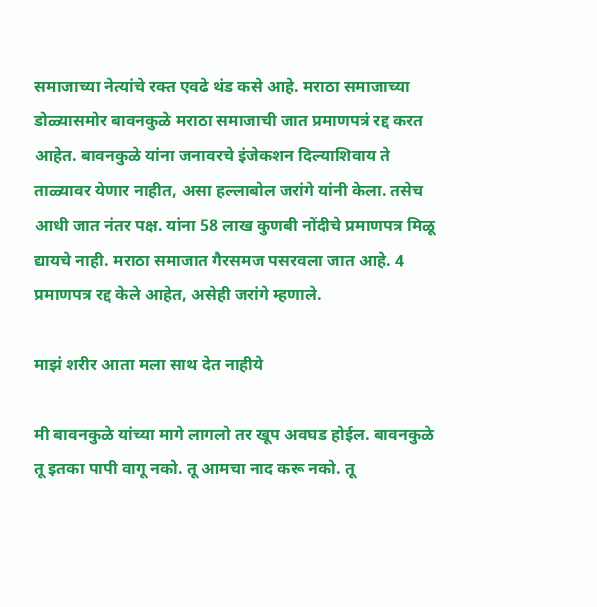समाजाच्या नेत्यांचे रक्त एवढे थंड कसे आहे. मराठा समाजाच्या डोळ्यासमोर बावनकुळे मराठा समाजाची जात प्रमाणपत्रं रद्द करत आहेत. बावनकुळे यांना जनावरचे इंजेकशन दिल्याशिवाय ते ताळ्यावर येणार नाहीत, असा हल्लाबोल जरांगे यांनी केला. तसेच आधी जात नंतर पक्ष. यांना 58 लाख कुणबी नोंदीचे प्रमाणपत्र मिळू द्यायचे नाही. मराठा समाजात गैरसमज पसरवला जात आहे. 4 प्रमाणपत्र रद्द केले आहेत, असेही जरांगे म्हणाले.

माझं शरीर आता मला साथ देत नाहीये

मी बावनकुळे यांच्या मागे लागलो तर खूप अवघड होईल. बावनकुळे तू इतका पापी वागू नको. तू आमचा नाद करू नको. तू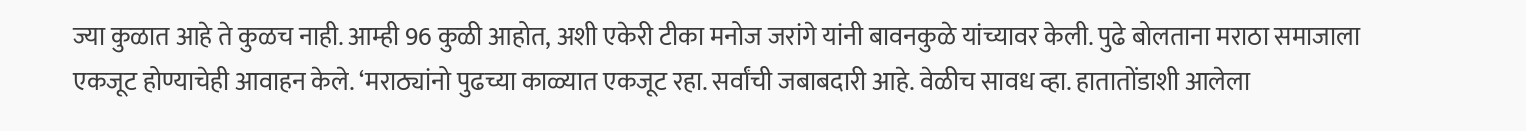ज्या कुळात आहे ते कुळच नाही. आम्ही 96 कुळी आहोत, अशी एकेरी टीका मनोज जरांगे यांनी बावनकुळे यांच्यावर केली. पुढे बोलताना मराठा समाजाला एकजूट होण्याचेही आवाहन केले. ‘मराठ्यांनो पुढच्या काळ्यात एकजूट रहा. सर्वांची जबाबदारी आहे. वेळीच सावध व्हा. हातातोंडाशी आलेला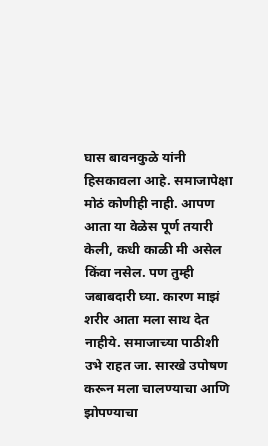घास बावनकुळे यांनी हिसकावला आहे. समाजापेक्षा मोठं कोणीही नाही. आपण आता या वेळेस पूर्ण तयारी केली, कधी काळी मी असेल किंवा नसेल. पण तुम्ही जबाबदारी घ्या. कारण माझं शरीर आता मला साथ देत नाहीये. समाजाच्या पाठीशी उभे राहत जा. सारखे उपोषण करून मला चालण्याचा आणि झोपण्याचा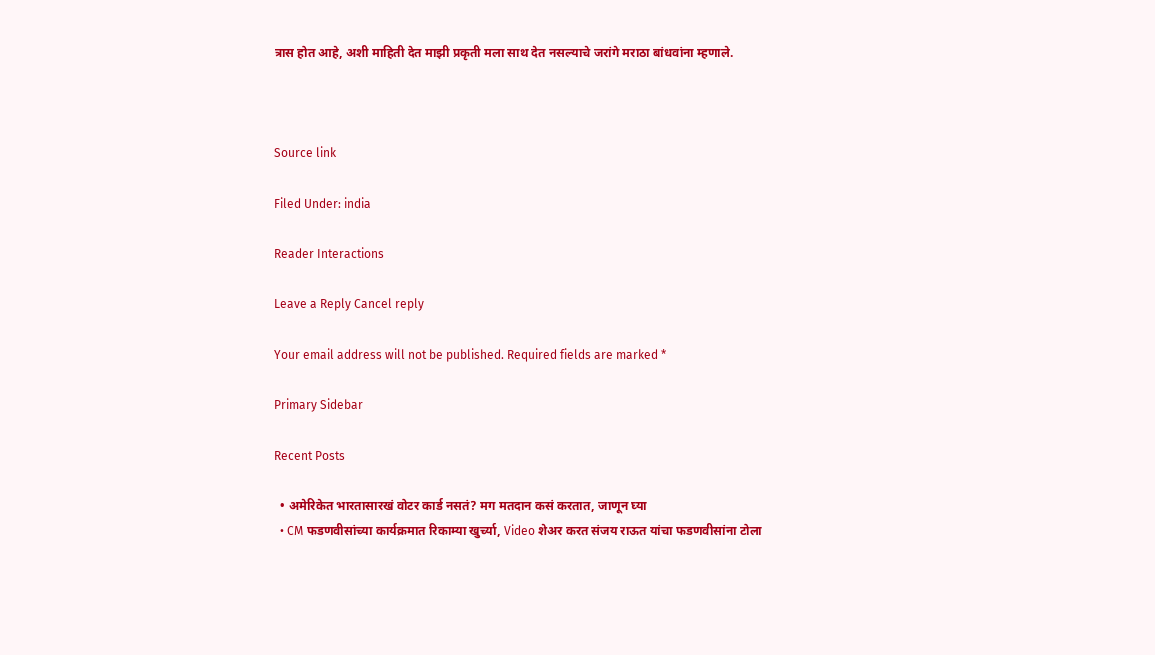त्रास होत आहे, अशी माहिती देत माझी प्रकृती मला साथ देत नसल्याचे जरांगे मराठा बांधवांना म्हणाले.



Source link

Filed Under: india

Reader Interactions

Leave a Reply Cancel reply

Your email address will not be published. Required fields are marked *

Primary Sidebar

Recent Posts

  • अमेरिकेत भारतासारखं वोटर कार्ड नसतं? मग मतदान कसं करतात, जाणून घ्या
  • CM फडणवीसांच्या कार्यक्रमात रिकाम्या खुर्च्या, Video शेअर करत संजय राऊत यांचा फडणवीसांना टोला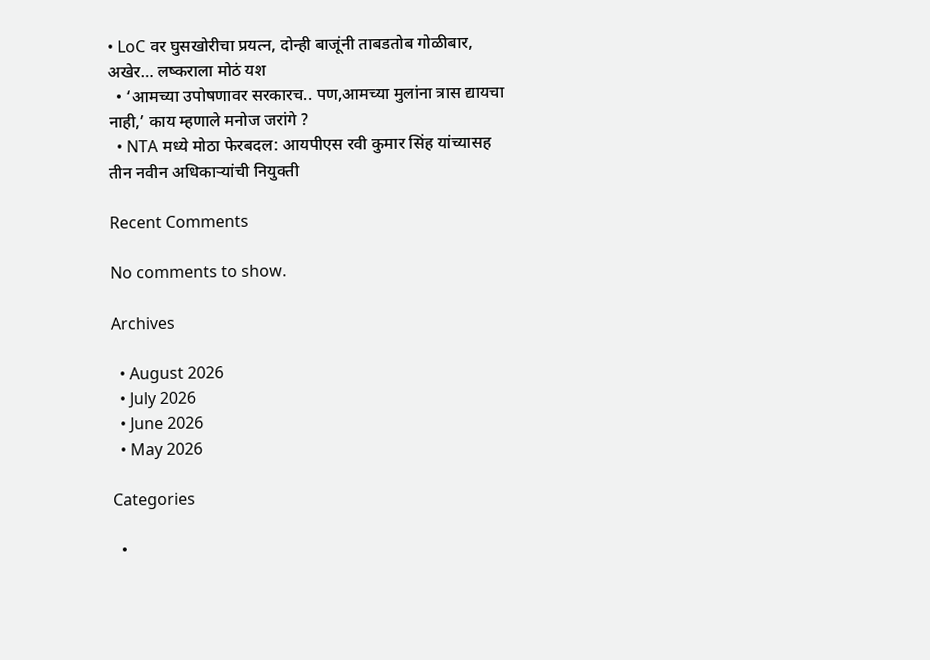• LoC वर घुसखोरीचा प्रयत्न, दोन्ही बाजूंनी ताबडतोब गोळीबार, अखेर… लष्कराला मोठं यश
  • ‘आमच्या उपोषणावर सरकारच.. पण,आमच्या मुलांना त्रास द्यायचा नाही,’ काय म्हणाले मनोज जरांगे ?
  • NTA मध्ये मोठा फेरबदल: आयपीएस रवी कुमार सिंह यांच्यासह तीन नवीन अधिकाऱ्यांची नियुक्ती

Recent Comments

No comments to show.

Archives

  • August 2026
  • July 2026
  • June 2026
  • May 2026

Categories

  •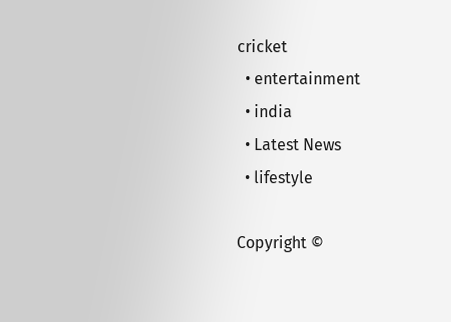cricket
  • entertainment
  • india
  • Latest News
  • lifestyle

Copyright ©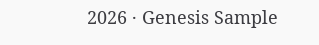2026 · Genesis Sample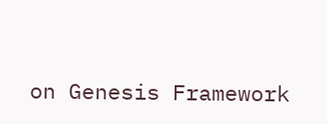on Genesis Framework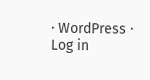· WordPress · Log in